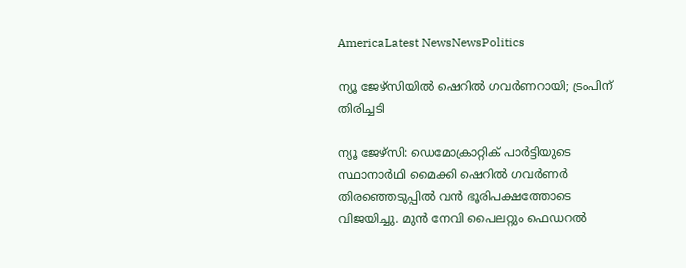AmericaLatest NewsNewsPolitics

ന്യൂ ജേഴ്‌സിയിൽ ഷെറിൽ ഗവർണറായി; ട്രംപിന് തിരിച്ചടി

ന്യൂ ജേഴ്‌സി: ഡെമോക്രാറ്റിക് പാർട്ടിയുടെ സ്ഥാനാർഥി മൈക്കി ഷെറിൽ ഗവർണർ തിരഞ്ഞെടുപ്പിൽ വൻ ഭൂരിപക്ഷത്തോടെ വിജയിച്ചു. മുൻ നേവി പൈലറ്റും ഫെഡറൽ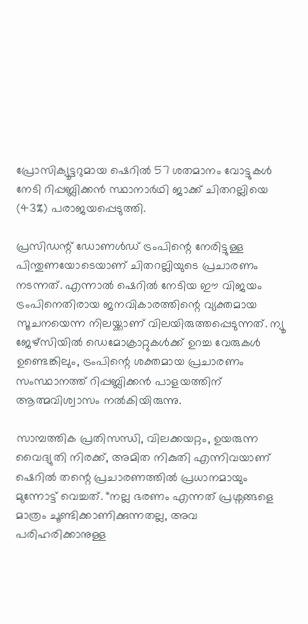പ്രോസിക്യൂട്ടറുമായ ഷെറിൽ 57 ശതമാനം വോട്ടുകൾ നേടി റിപ്പബ്ലിക്കൻ സ്ഥാനാർഥി ജാക്ക് ചിതറല്ലിയെ (43%) പരാജയപ്പെടുത്തി.

പ്രസിഡന്റ് ഡോണൾഡ് ട്രംപിന്റെ നേരിട്ടുള്ള പിന്തുണയോടെയാണ് ചിതറല്ലിയുടെ പ്രചാരണം നടന്നത്. എന്നാൽ ഷെറിൽ നേടിയ ഈ വിജയം ട്രംപിനെതിരായ ജനവികാരത്തിന്റെ വ്യക്തമായ സൂചനയെന്ന നിലയ്ക്കാണ് വിലയിരുത്തപ്പെടുന്നത്. ന്യൂ ജേഴ്‌സിയിൽ ഡെമോക്രാറ്റുകൾക്ക് ഉറച്ച വേരുകൾ ഉണ്ടെങ്കിലും, ട്രംപിന്റെ ശക്തമായ പ്രചാരണം സംസ്ഥാനത്ത് റിപ്പബ്ലിക്കൻ പാളയത്തിന് ആത്മവിശ്വാസം നൽകിയിരുന്നു.

സാമ്പത്തിക പ്രതിസന്ധി, വിലക്കയറ്റം, ഉയരുന്ന വൈദ്യുതി നിരക്ക്, അമിത നികുതി എന്നിവയാണ് ഷെറിൽ തന്റെ പ്രചാരണത്തിൽ പ്രധാനമായും മുന്നോട്ട് വെച്ചത്. “നല്ല ഭരണം എന്നത് പ്രശ്നങ്ങളെ മാത്രം ചൂണ്ടിക്കാണിക്കുന്നതല്ല, അവ പരിഹരിക്കാനുള്ള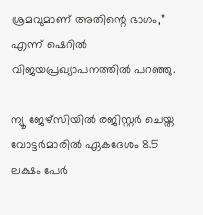ശ്രമവുമാണ് അതിന്റെ ഭാഗം,” എന്ന് ഷെറിൽ വിജയപ്രഖ്യാപനത്തിൽ പറഞ്ഞു.

ന്യൂ ജേഴ്‌സിയിൽ രജിസ്റ്റർ ചെയ്ത വോട്ടർമാരിൽ ഏകദേശം 8.5 ലക്ഷം പേർ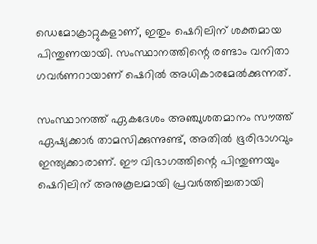ഡെമോക്രാറ്റുകളാണ്, ഇതും ഷെറിലിന് ശക്തമായ പിന്തുണയായി. സംസ്ഥാനത്തിന്റെ രണ്ടാം വനിതാ ഗവർണറായാണ് ഷെറിൽ അധികാരമേൽക്കുന്നത്.

സംസ്ഥാനത്ത് ഏകദേശം അഞ്ചുശതമാനം സൗത്ത് ഏഷ്യക്കാർ താമസിക്കുന്നുണ്ട്, അതിൽ ഭൂരിഭാഗവും ഇന്ത്യക്കാരാണ്. ഈ വിഭാഗത്തിന്റെ പിന്തുണയും ഷെറിലിന് അനുകൂലമായി പ്രവർത്തിച്ചതായി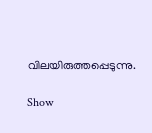വിലയിരുത്തപ്പെടുന്നു.

Show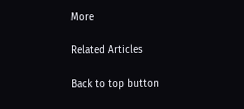More

Related Articles

Back to top button